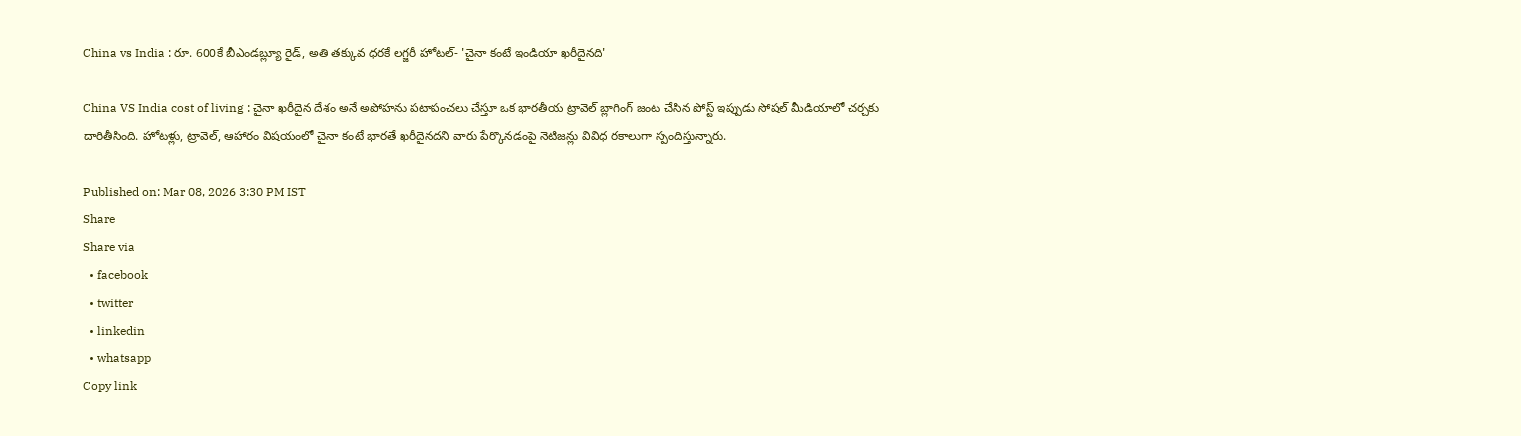China vs India : రూ. 600కే బీఎండబ్ల్యూ రైడ్, అతి తక్కువ ధరకే లగ్జరీ హోటల్- 'చైనా కంటే ఇండియా ఖరీదైనది'

China VS India cost of living : చైనా ఖరీదైన దేశం అనే అపోహను పటాపంచలు చేస్తూ ఒక భారతీయ ట్రావెల్ బ్లాగింగ్ జంట చేసిన పోస్ట్ ఇప్పుడు సోషల్ మీడియాలో చర్చకు దారితీసింది. హోటళ్లు, ట్రావెల్, ఆహారం విషయంలో చైనా కంటే భారతే ఖరీదైనదని వారు పేర్కొనడంపై నెటిజన్లు వివిధ రకాలుగా స్పందిస్తున్నారు.

Published on: Mar 08, 2026 3:30 PM IST
Share
Share via
  • facebook
  • twitter
  • linkedin
  • whatsapp
Copy link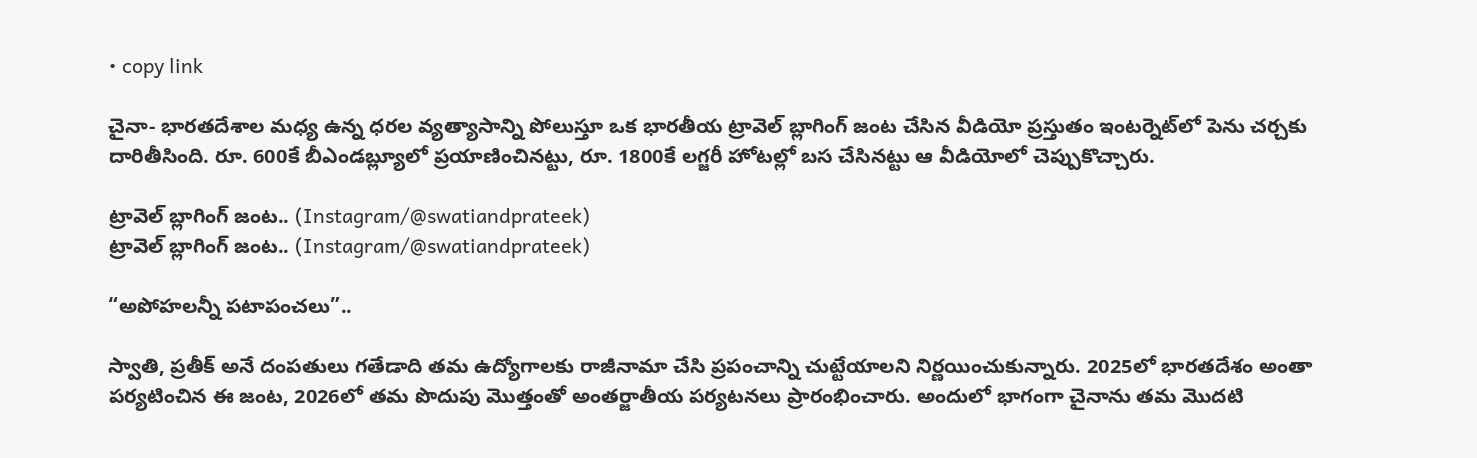• copy link

చైనా- భారతదేశాల మధ్య ఉన్న ధరల వ్యత్యాసాన్ని పోలుస్తూ ఒక భారతీయ ట్రావెల్ బ్లాగింగ్ జంట చేసిన వీడియో ప్రస్తుతం ఇంటర్నెట్‌లో పెను చర్చకు దారితీసింది. రూ. 600కే బీఎండబ్ల్యూలో ప్రయాణించినట్టు, రూ. 1800కే లగ్జరీ హోటల్లో బస చేసినట్టు ఆ వీడియోలో చెప్పుకొచ్చారు.

ట్రావెల్ బ్లాగింగ్ జంట.. (Instagram/@swatiandprateek)
ట్రావెల్ బ్లాగింగ్ జంట.. (Instagram/@swatiandprateek)

“అపోహలన్నీ పటాపంచలు”..

స్వాతి, ప్రతీక్ అనే దంపతులు గతేడాది తమ ఉద్యోగాలకు రాజీనామా చేసి ప్రపంచాన్ని చుట్టేయాలని నిర్ణయించుకున్నారు. 2025లో భారతదేశం అంతా పర్యటించిన ఈ జంట, 2026లో తమ పొదుపు మొత్తంతో అంతర్జాతీయ పర్యటనలు ప్రారంభించారు. అందులో భాగంగా చైనాను తమ మొదటి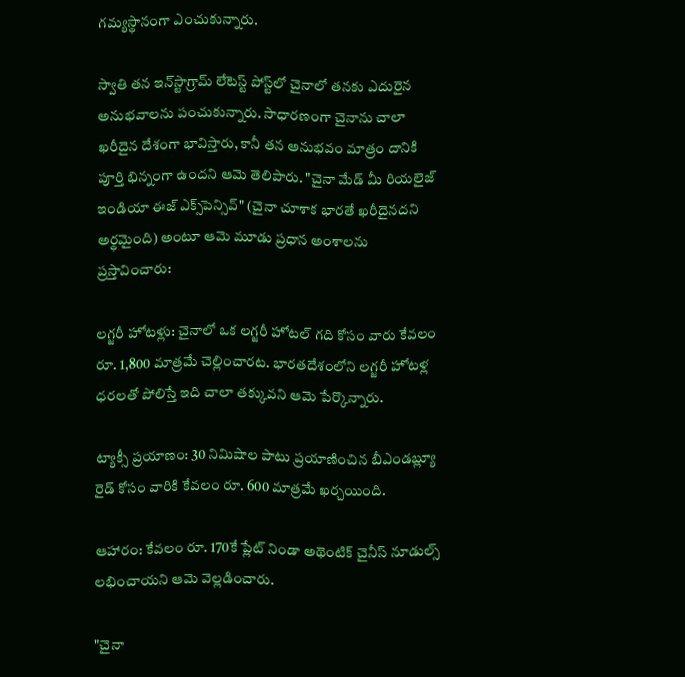గమ్యస్థానంగా ఎంచుకున్నారు.

స్వాతి తన ఇన్‌స్టాగ్రామ్ లేటెస్ట్ పోస్ట్‌లో చైనాలో తనకు ఎదురైన అనుభవాలను పంచుకున్నారు. సాధారణంగా చైనాను చాలా ఖరీదైన దేశంగా భావిస్తారు, కానీ తన అనుభవం మాత్రం దానికి పూర్తి భిన్నంగా ఉందని ఆమె తెలిపారు. "చైనా మేడ్ మీ రియలైజ్ ఇండియా ఈజ్ ఎక్స్‌పెన్సివ్" (చైనా చూశాక భారతే ఖరీదైనదని అర్థమైంది) అంటూ ఆమె మూడు ప్రధాన అంశాలను ప్రస్తావించారు:

లగ్జరీ హోటళ్లు: చైనాలో ఒక లగ్జరీ హోటల్ గది కోసం వారు కేవలం రూ. 1,800 మాత్రమే చెల్లించారట. భారతదేశంలోని లగ్జరీ హోటళ్ల ధరలతో పోలిస్తే ఇది చాలా తక్కువని ఆమె పేర్కొన్నారు.

ట్యాక్సీ ప్రయాణం: 30 నిమిషాల పాటు ప్రయాణించిన బీఎండబ్ల్యూ రైడ్ కోసం వారికి కేవలం రూ. 600 మాత్రమే ఖర్చయింది.

ఆహారం: కేవలం రూ. 170కే ప్లేట్ నిండా అథెంటిక్ చైనీస్ నూడుల్స్ లభించాయని ఆమె వెల్లడించారు.

"చైనా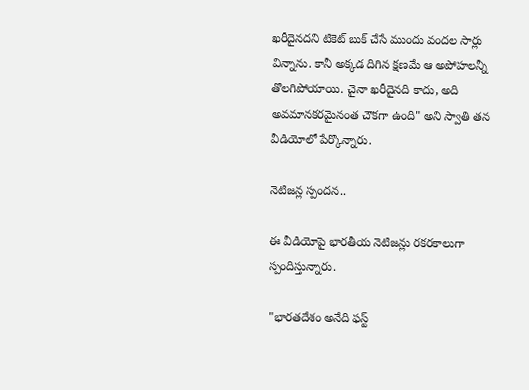ఖరీదైనదని టికెట్ బుక్ చేసే ముందు వందల సార్లు విన్నాను. కానీ అక్కడ దిగిన క్షణమే ఆ అపోహలన్నీ తొలగిపోయాయి. చైనా ఖరీదైనది కాదు, అది అవమానకరమైనంత చౌకగా ఉంది" అని స్వాతి తన వీడియోలో పేర్కొన్నారు.

నెటిజన్ల స్పందన..

ఈ వీడియోపై భారతీయ నెటిజన్లు రకరకాలుగా స్పందిస్తున్నారు.

"భారతదేశం అనేది ఫస్ట్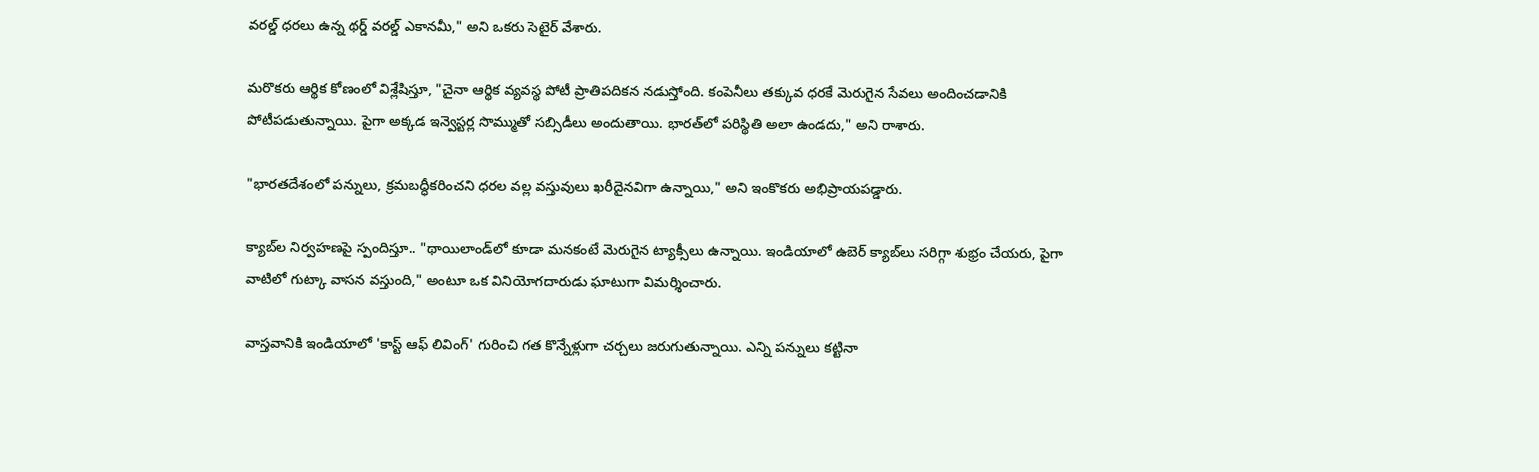వరల్డ్ ధరలు ఉన్న థర్డ్ వరల్డ్ ఎకానమీ," అని ఒకరు సెటైర్ వేశారు.

మరొకరు ఆర్థిక కోణంలో విశ్లేషిస్తూ, "చైనా ఆర్థిక వ్యవస్థ పోటీ ప్రాతిపదికన నడుస్తోంది. కంపెనీలు తక్కువ ధరకే మెరుగైన సేవలు అందించడానికి పోటీపడుతున్నాయి. పైగా అక్కడ ఇన్వెస్టర్ల సొమ్ముతో సబ్సిడీలు అందుతాయి. భారత్‌లో పరిస్థితి అలా ఉండదు," అని రాశారు.

"భారతదేశంలో పన్నులు, క్రమబద్ధీకరించని ధరల వల్ల వస్తువులు ఖరీదైనవిగా ఉన్నాయి," అని ఇంకొకరు అభిప్రాయపడ్డారు.

క్యాబ్‌ల నిర్వహణపై స్పందిస్తూ.. "థాయిలాండ్‌లో కూడా మనకంటే మెరుగైన ట్యాక్సీలు ఉన్నాయి. ఇండియాలో ఉబెర్ క్యాబ్‌లు సరిగ్గా శుభ్రం చేయరు, పైగా వాటిలో గుట్కా వాసన వస్తుంది," అంటూ ఒక వినియోగదారుడు ఘాటుగా విమర్శించారు.

వాస్తవానికి ఇండియాలో 'కాస్ట్ ఆఫ్ లివింగ్' గురించి గత కొన్నేళ్లుగా చర్చలు జరుగుతున్నాయి. ఎన్ని పన్నులు కట్టినా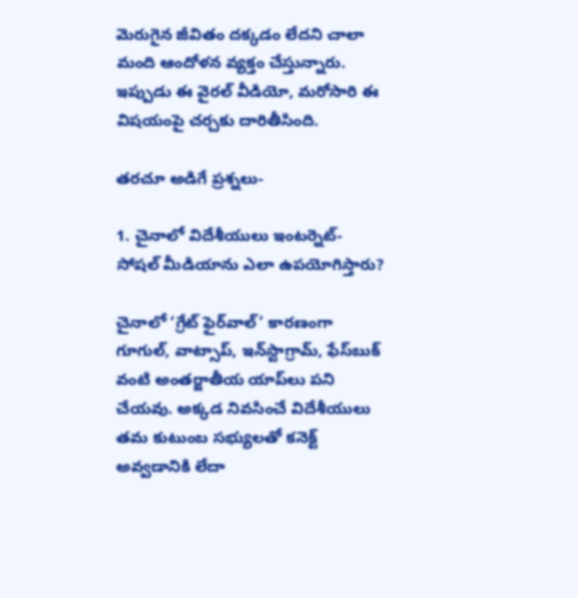మెరుగైన జీవితం దక్కడం లేదని చాలా మంది ఆందోళన వ్యక్తం చేస్తున్నారు. ఇప్పుడు ఈ వైరల్ వీడియో, మరోసారి ఈ విషయంపై చర్చకు దారితీసింది.

తరచూ అడిగే ప్రశ్నలు-

1. చైనాలో విదేశీయులు ఇంటర్నెట్- సోషల్ మీడియాను ఎలా ఉపయోగిస్తారు?

చైనాలో ‘గ్రేట్ ఫైర్‌వాల్’ కారణంగా గూగుల్, వాట్సాప్, ఇన్‌స్టాగ్రామ్, ఫేస్‌బుక్ వంటి అంతర్జాతీయ యాప్‌లు పని చేయవు. అక్కడ నివసించే విదేశీయులు తమ కుటుంబ సభ్యులతో కనెక్ట్ అవ్వడానికి లేదా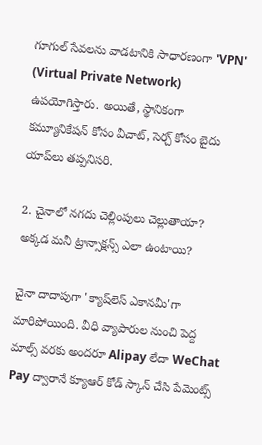గూగుల్ సేవలను వాడటానికి సాధారణంగా 'VPN' (Virtual Private Network) ఉపయోగిస్తారు. అయితే, స్థానికంగా కమ్యూనికేషన్ కోసం వీచాట్, సెర్చ్ కోసం బైదు యాప్‌లు తప్పనిసరి.

2. చైనాలో నగదు చెల్లింపులు చెల్లుతాయా? అక్కడ మనీ ట్రాన్సాక్షన్స్ ఎలా ఉంటాయి?

చైనా దాదాపుగా 'క్యాష్‌లెస్ ఎకానమీ'గా మారిపోయింది. వీధి వ్యాపారుల నుంచి పెద్ద మాల్స్ వరకు అందరూ Alipay లేదా WeChat Pay ద్వారానే క్యూఆర్ కోడ్ స్కాన్ చేసి పేమెంట్స్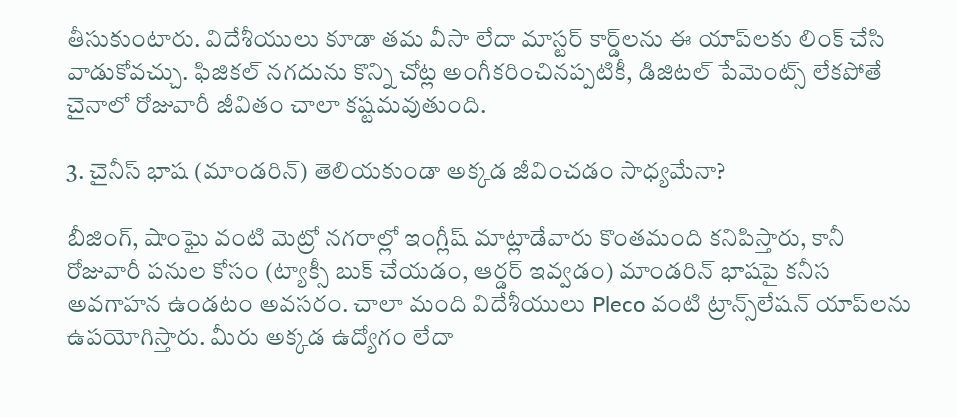తీసుకుంటారు. విదేశీయులు కూడా తమ వీసా లేదా మాస్టర్ కార్డ్‌లను ఈ యాప్‌లకు లింక్ చేసి వాడుకోవచ్చు. ఫిజికల్ నగదును కొన్ని చోట్ల అంగీకరించినప్పటికీ, డిజిటల్ పేమెంట్స్ లేకపోతే చైనాలో రోజువారీ జీవితం చాలా కష్టమవుతుంది.

3. చైనీస్ భాష (మాండరిన్) తెలియకుండా అక్కడ జీవించడం సాధ్యమేనా?

బీజింగ్, షాంఘై వంటి మెట్రో నగరాల్లో ఇంగ్లీష్ మాట్లాడేవారు కొంతమంది కనిపిస్తారు, కానీ రోజువారీ పనుల కోసం (ట్యాక్సీ బుక్ చేయడం, ఆర్డర్ ఇవ్వడం) మాండరిన్ భాషపై కనీస అవగాహన ఉండటం అవసరం. చాలా మంది విదేశీయులు Pleco వంటి ట్రాన్స్‌లేషన్ యాప్‌లను ఉపయోగిస్తారు. మీరు అక్కడ ఉద్యోగం లేదా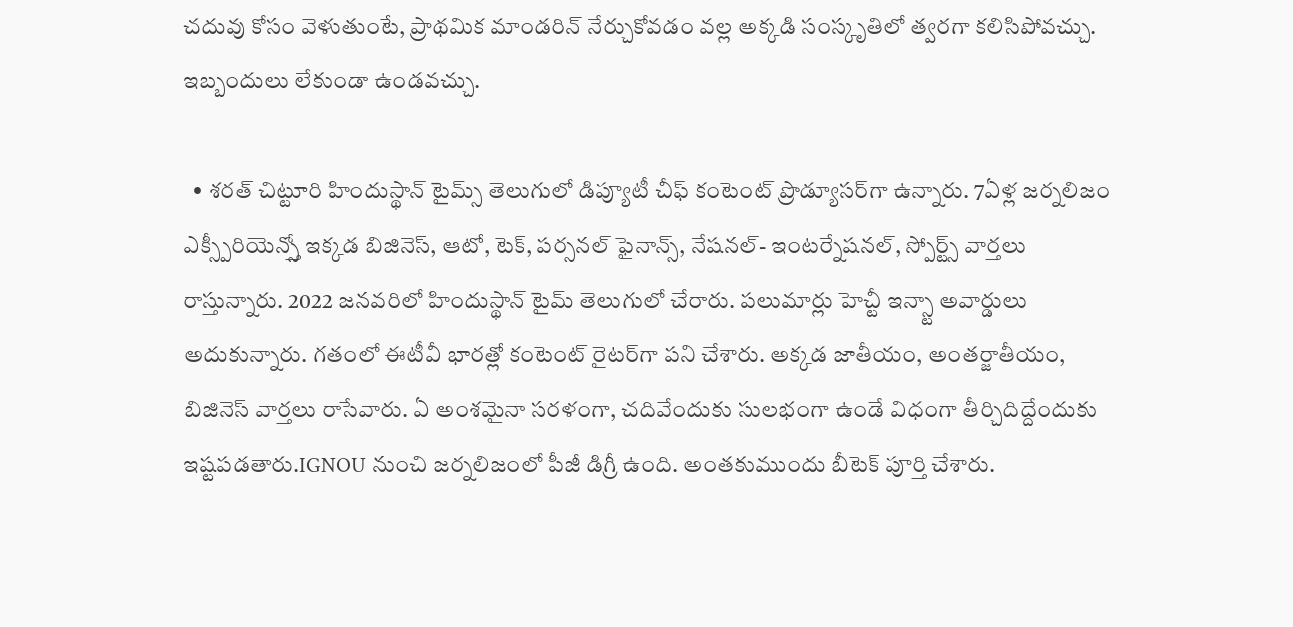చదువు కోసం వెళుతుంటే, ప్రాథమిక మాండరిన్ నేర్చుకోవడం వల్ల అక్కడి సంస్కృతిలో త్వరగా కలిసిపోవచ్చు. ఇబ్బందులు లేకుండా ఉండవచ్చు.

  • శరత్ చిట్టూరి హిందుస్థాన్ టైమ్స్ తెలుగులో డిప్యూటీ చీఫ్ కంటెంట్ ప్రొడ్యూసర్‌గా ఉన్నారు. 7ఏళ్ల జర్నలిజం ఎక్స్పీరియెన్స్తో ఇక్కడ బిజినెస్, ఆటో, టెక్, పర్సనల్ ఫైనాన్స్, నేషనల్- ఇంటర్నేషనల్, స్పోర్ట్స్ వార్తలు రాస్తున్నారు. 2022 జనవరిలో హిందుస్థాన్ టైమ్ తెలుగులో చేరారు. పలుమార్లు హెచ్టీ ఇన్స్టా అవార్డులు అదుకున్నారు. గతంలో ఈటీవీ భారత్లో కంటెంట్ రైటర్‌గా పని చేశారు. అక్కడ జాతీయం, అంతర్జాతీయం, బిజినెస్ వార్తలు రాసేవారు. ఏ అంశమైనా సరళంగా, చదివేందుకు సులభంగా ఉండే విధంగా తీర్చిదిద్దేందుకు ఇష్టపడతారు.IGNOU నుంచి జర్నలిజంలో పీజీ డిగ్రీ ఉంది. అంతకుముందు బీటెక్ పూర్తి చేశారు.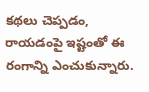కథలు చెప్పడం, రాయడంపై ఇష్టంతో ఈ రంగాన్ని ఎంచుకున్నారు.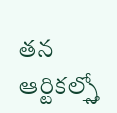తన ఆర్టికల్స్తో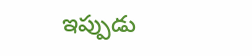ఇప్పుడు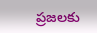ప్రజలకు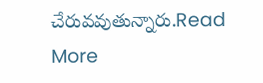చేరువవుతున్నారు.Read More